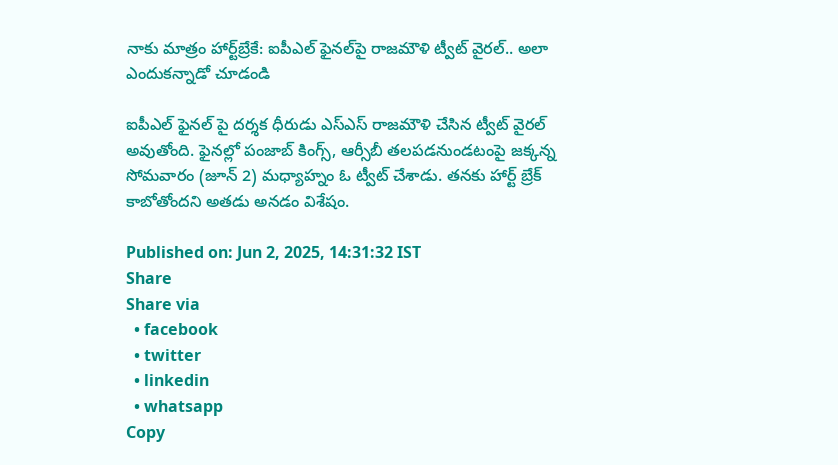నాకు మాత్రం హార్ట్‌బ్రేకే: ఐపీఎల్ ఫైనల్‌పై రాజమౌళి ట్వీట్ వైరల్.. అలా ఎందుకన్నాడో చూడండి

ఐపీఎల్ ఫైనల్ పై దర్శక ధీరుడు ఎస్ఎస్ రాజమౌళి చేసిన ట్వీట్ వైరల్ అవుతోంది. ఫైనల్లో పంజాబ్ కింగ్స్, ఆర్సీబీ తలపడనుండటంపై జక్కన్న సోమవారం (జూన్ 2) మధ్యాహ్నం ఓ ట్వీట్ చేశాడు. తనకు హార్ట్ బ్రేక్ కాబోతోందని అతడు అనడం విశేషం.

Published on: Jun 2, 2025, 14:31:32 IST
Share
Share via
  • facebook
  • twitter
  • linkedin
  • whatsapp
Copy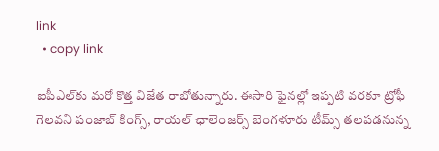link
  • copy link

ఐపీఎల్‌కు మరో కొత్త విజేత రాబోతున్నారు. ఈసారి ఫైనల్లో ఇప్పటి వరకూ ట్రోఫీ గెలవని పంజాబ్ కింగ్స్, రాయల్ ఛాలెంజర్స్ బెంగళూరు టీమ్స్ తలపడనున్న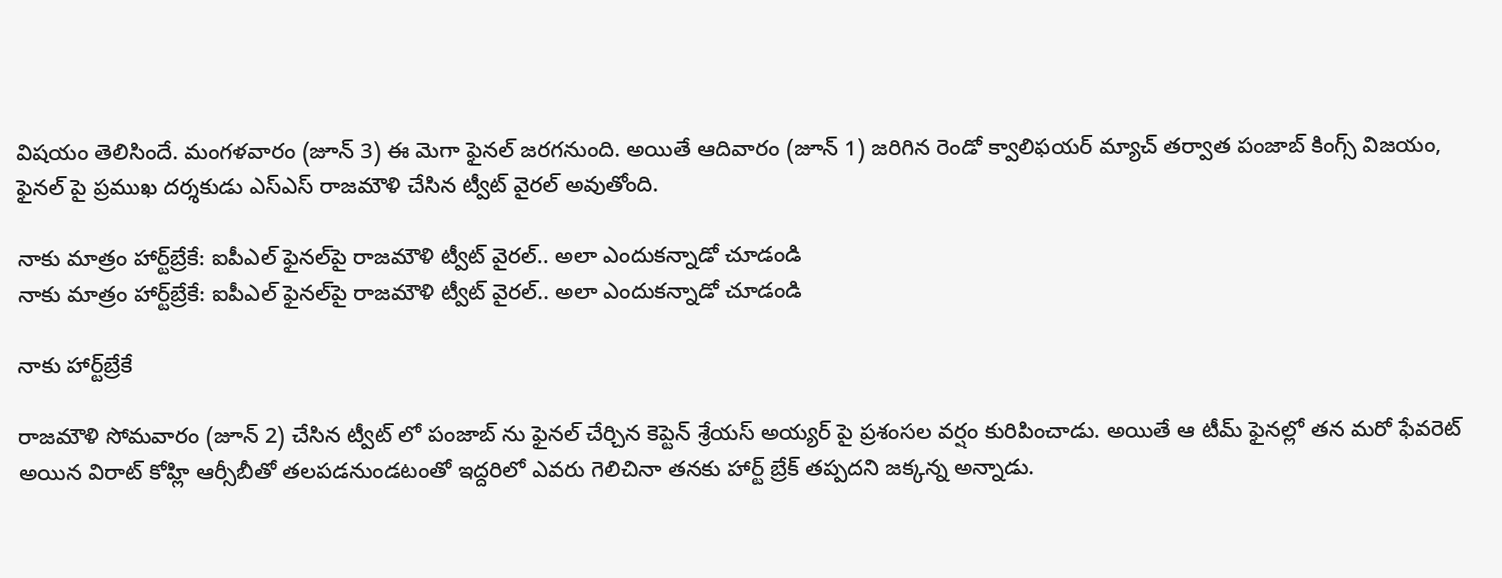విషయం తెలిసిందే. మంగళవారం (జూన్ 3) ఈ మెగా ఫైనల్ జరగనుంది. అయితే ఆదివారం (జూన్ 1) జరిగిన రెండో క్వాలిఫయర్ మ్యాచ్ తర్వాత పంజాబ్ కింగ్స్ విజయం, ఫైనల్ పై ప్రముఖ దర్శకుడు ఎస్ఎస్ రాజమౌళి చేసిన ట్వీట్ వైరల్ అవుతోంది.

నాకు మాత్రం హార్ట్‌బ్రేకే: ఐపీఎల్ ఫైనల్‌పై రాజమౌళి ట్వీట్ వైరల్.. అలా ఎందుకన్నాడో చూడండి
నాకు మాత్రం హార్ట్‌బ్రేకే: ఐపీఎల్ ఫైనల్‌పై రాజమౌళి ట్వీట్ వైరల్.. అలా ఎందుకన్నాడో చూడండి

నాకు హార్ట్‌బ్రేకే

రాజమౌళి సోమవారం (జూన్ 2) చేసిన ట్వీట్ లో పంజాబ్ ను ఫైనల్ చేర్చిన కెప్టెన్ శ్రేయస్ అయ్యర్ పై ప్రశంసల వర్షం కురిపించాడు. అయితే ఆ టీమ్ ఫైనల్లో తన మరో ఫేవరెట్ అయిన విరాట్ కోహ్లి ఆర్సీబీతో తలపడనుండటంతో ఇద్దరిలో ఎవరు గెలిచినా తనకు హార్ట్ బ్రేక్ తప్పదని జక్కన్న అన్నాడు.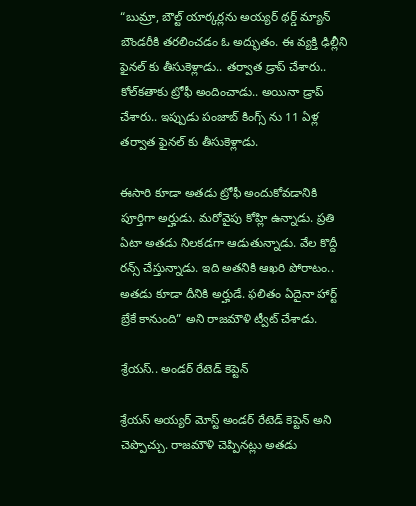“బుమ్రా, బౌల్ట్ యార్కర్లను అయ్యర్ థర్డ్ మ్యాన్ బౌండరీకి తరలించడం ఓ అద్భుతం. ఈ వ్యక్తి ఢిల్లీని ఫైనల్ కు తీసుకెళ్లాడు.. తర్వాత డ్రాప్ చేశారు.. కోల్‌కతాకు ట్రోఫీ అందించాడు.. అయినా డ్రాప్ చేశారు.. ఇప్పుడు పంజాబ్ కింగ్స్ ను 11 ఏళ్ల తర్వాత ఫైనల్ కు తీసుకెళ్లాడు.

ఈసారి కూడా అతడు ట్రోఫీ అందుకోవడానికి పూర్తిగా అర్హుడు. మరోవైపు కోహ్లి ఉన్నాడు. ప్రతి ఏటా అతడు నిలకడగా ఆడుతున్నాడు. వేల కొద్దీ రన్స్ చేస్తున్నాడు. ఇది అతనికి ఆఖరి పోరాటం.. అతడు కూడా దీనికి అర్హుడే. ఫలితం ఏదైనా హార్ట్ బ్రేకే కానుంది” అని రాజమౌళి ట్వీట్ చేశాడు.

శ్రేయస్.. అండర్ రేటెడ్ కెప్టెన్

శ్రేయస్ అయ్యర్ మోస్ట్ అండర్ రేటెడ్ కెప్టెన్ అని చెప్పొచ్చు. రాజమౌళి చెప్పినట్లు అతడు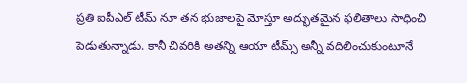ప్రతి ఐపీఎల్ టీమ్ నూ తన భుజాలపై మోస్తూ అద్భుతమైన ఫలితాలు సాధించి పెడుతున్నాడు. కానీ చివరికి అతన్ని ఆయా టీమ్స్ అన్నీ వదిలించుకుంటూనే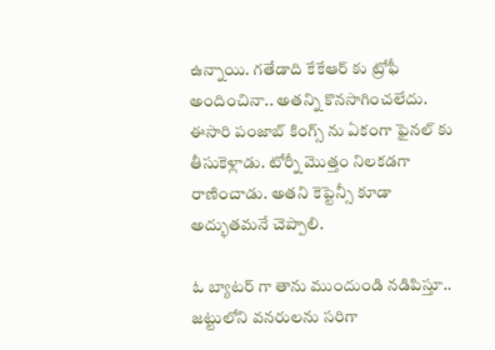ఉన్నాయి. గతేడాది కేకేఆర్ కు ట్రోఫీ అందించినా.. అతన్ని కొనసాగించలేదు. ఈసారి పంజాబ్ కింగ్స్ ను ఏకంగా ఫైనల్ కు తీసుకెళ్లాడు. టోర్నీ మొత్తం నిలకడగా రాణించాడు. అతని కెప్టెన్సీ కూడా అద్భుతమనే చెప్పాలి.

ఓ బ్యాటర్ గా తాను ముందుండి నడిపిస్తూ.. జట్టులోని వనరులను సరిగా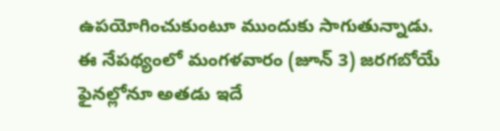ఉపయోగించుకుంటూ ముందుకు సాగుతున్నాడు. ఈ నేపథ్యంలో మంగళవారం (జూన్ 3) జరగబోయే ఫైనల్లోనూ అతడు ఇదే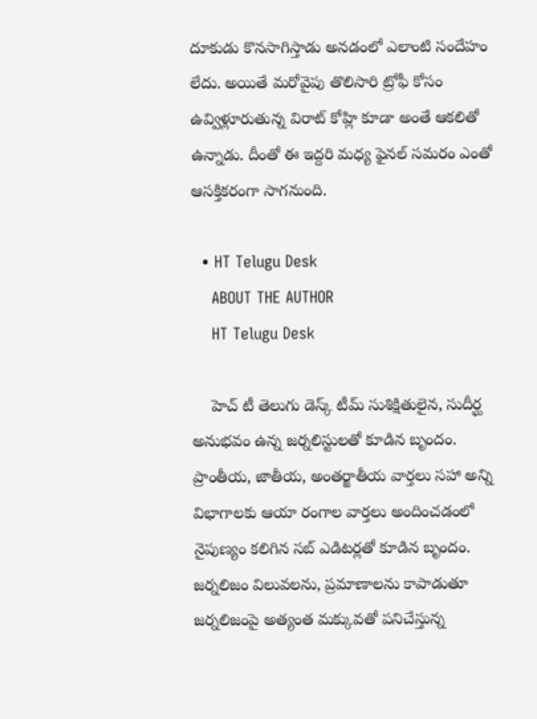దూకుడు కొనసాగిస్తాడు అనడంలో ఎలాంటి సందేహం లేదు. అయితే మరోవైపు తొలిసారి ట్రోఫీ కోసం ఉవ్విళ్లూరుతున్న విరాట్ కోహ్లి కూడా అంతే ఆకలితో ఉన్నాడు. దీంతో ఈ ఇద్దరి మధ్య ఫైనల్ సమరం ఎంతో ఆసక్తికరంగా సాగనుంది.

  • HT Telugu Desk
    ABOUT THE AUTHOR
    HT Telugu Desk

    హెచ్ టీ తెలుగు డెస్క్ టీమ్ సుశిక్షితులైన, సుదీర్ఘ అనుభవం ఉన్న జర్నలిస్టులతో కూడిన బృందం. ప్రాంతీయ, జాతీయ, అంతర్జాతీయ వార్తలు సహా అన్ని విభాగాలకు ఆయా రంగాల వార్తలు అందించడంలో నైపుణ్యం కలిగిన సబ్ ఎడిటర్లతో కూడిన బృందం. జర్నలిజం విలువలను, ప్రమాణాలను కాపాడుతూ జర్నలిజంపై అత్యంత మక్కువతో పనిచేస్తున్న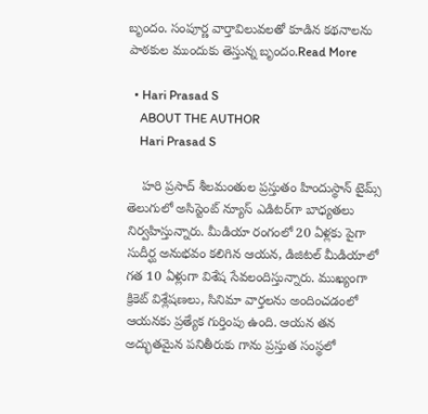బృందం. సంపూర్ణ వార్తావిలువలతో కూడిన కథనాలను పాఠకుల ముందుకు తెస్తున్న బృందం.Read More

  • Hari Prasad S
    ABOUT THE AUTHOR
    Hari Prasad S

    హరి ప్రసాద్ శీలమంతుల ప్రస్తుతం హిందుస్థాన్ టైమ్స్ తెలుగులో అసిస్టెంట్ న్యూస్ ఎడిటర్‌గా బాధ్యతలు నిర్వహిస్తున్నారు. మీడియా రంగంలో 20 ఏళ్లకు పైగా సుదీర్ఘ అనుభవం కలిగిన ఆయన, డిజిటల్ మీడియాలో గత 10 ఏళ్లుగా విశేష సేవలందిస్తున్నారు. ముఖ్యంగా క్రికెట్ విశ్లేషణలు, సినిమా వార్తలను అందించడంలో ఆయనకు ప్రత్యేక గుర్తింపు ఉంది. ఆయన తన అద్భుతమైన పనితీరుకు గాను ప్రస్తుత సంస్థలో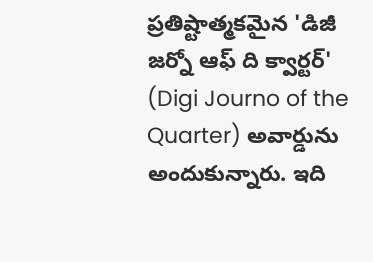ప్రతిష్టాత్మకమైన 'డిజీ జర్నో ఆఫ్ ది క్వార్టర్' (Digi Journo of the Quarter) అవార్డును అందుకున్నారు. ఇది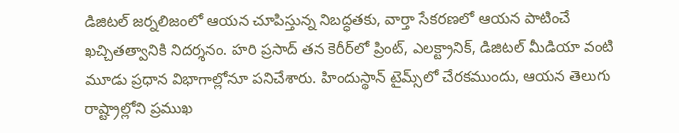డిజిటల్ జర్నలిజంలో ఆయన చూపిస్తున్న నిబద్ధతకు, వార్తా సేకరణలో ఆయన పాటించే ఖచ్చితత్వానికి నిదర్శనం. హరి ప్రసాద్ తన కెరీర్‌లో ప్రింట్, ఎలక్ట్రానిక్, డిజిటల్ మీడియా వంటి మూడు ప్రధాన విభాగాల్లోనూ పనిచేశారు. హిందుస్థాన్ టైమ్స్‌లో చేరకముందు, ఆయన తెలుగు రాష్ట్రాల్లోని ప్రముఖ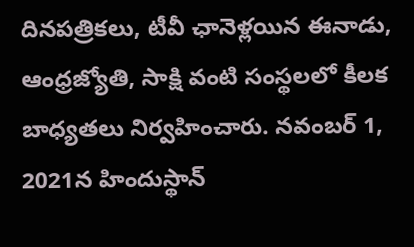దినపత్రికలు, టీవీ ఛానెళ్లయిన ఈనాడు, ఆంధ్రజ్యోతి, సాక్షి వంటి సంస్థలలో కీలక బాధ్యతలు నిర్వహించారు. నవంబర్ 1, 2021న హిందుస్థాన్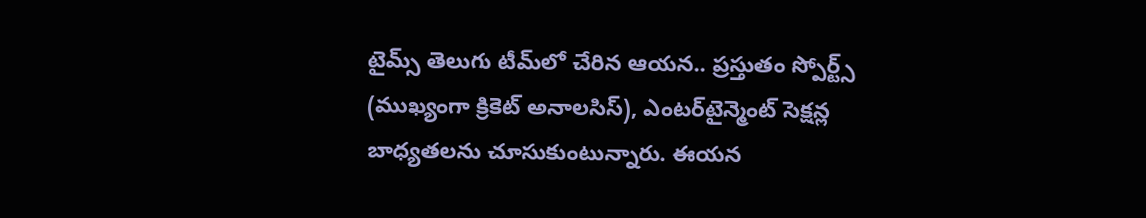టైమ్స్ తెలుగు టీమ్‌లో చేరిన ఆయన.. ప్రస్తుతం స్పోర్ట్స్ (ముఖ్యంగా క్రికెట్ అనాలసిస్), ఎంటర్‌టైన్మెంట్ సెక్షన్ల బాధ్యతలను చూసుకుంటున్నారు. ఈయన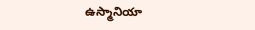ఉస్మానియా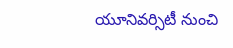యూనివర్సిటీ నుంచి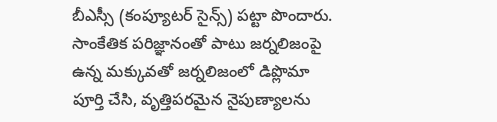బీఎస్సీ (కంప్యూటర్ సైన్స్) పట్టా పొందారు. సాంకేతిక పరిజ్ఞానంతో పాటు జర్నలిజంపై ఉన్న మక్కువతో జర్నలిజంలో డిప్లొమా పూర్తి చేసి, వృత్తిపరమైన నైపుణ్యాలను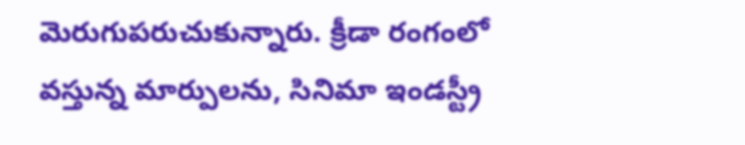మెరుగుపరుచుకున్నారు. క్రీడా రంగంలో వస్తున్న మార్పులను, సినిమా ఇండస్ట్రీ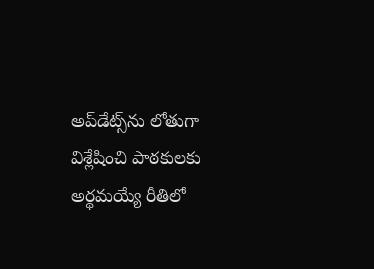అప్‌డేట్స్‌ను లోతుగా విశ్లేషించి పాఠకులకు అర్థమయ్యే రీతిలో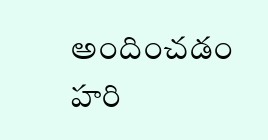అందించడం హరి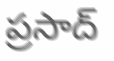ప్రసాద్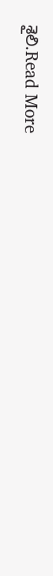శైలి.Read More